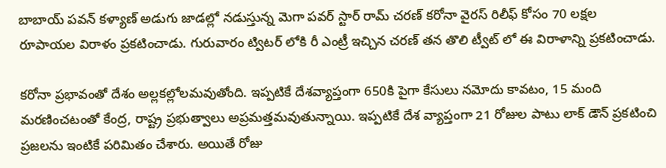బాబాయ్‌ పవన్‌ కళ్యాణ్ అడుగు జాడల్లో నడుస్తున్న మెగా పవర్‌ స్టార్‌ రామ్ చరణ్ కరోనా వైరస్ రిలీఫ్ కోసం 70 లక్షల రూపాయల విరాళం ప్రకటించాడు. గురువారం ట్విటర్‌ లోకి రీ ఎంట్రీ ఇచ్చిన చరణ్ తన తొలి ట్వీట్‌ లో ఈ విరాళాన్ని ప్రకటించాడు.

కరోనా ప్రభావంతో దేశం అల్లకల్లోలమవుతోంది. ఇప్పటికే దేశవ్యాప్తంగా 650కి పైగా కేసులు నమోదు కావటం, 15 మంది మరణించటంతో కేంద్ర, రాష్ట్ర ప్రభుత్వాలు అప్రమత్తమవుతున్నాయి. ఇప్పటికే దేశ వ్యాప్తంగా 21 రోజుల పాటు లాక్‌ డౌన్‌ ప్రకటించి ప్రజలను ఇంటికే పరిమితం చేశారు. అయితే రోజు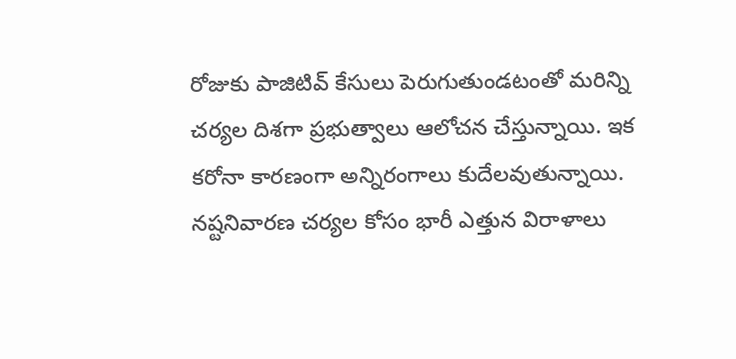రోజుకు పాజిటివ్ కేసులు పెరుగుతుండటంతో మరిన్ని చర్యల దిశగా ప్రభుత్వాలు ఆలోచన చేస్తున్నాయి. ఇక కరోనా కారణంగా అన్నిరంగాలు కుదేలవుతున్నాయి. నష్టనివారణ చర్యల కోసం భారీ ఎత్తున విరాళాలు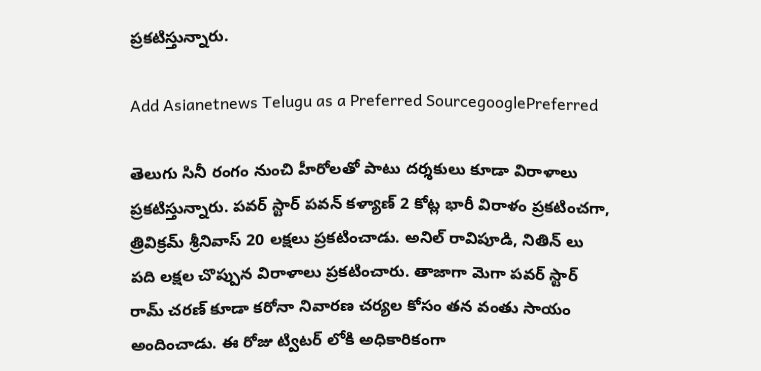ప్రకటిస్తున్నారు.

Add Asianetnews Telugu as a Preferred SourcegooglePreferred

తెలుగు సినీ రంగం నుంచి హీరోలతో పాటు దర్శకులు కూడా విరాళాలు ప్రకటిస్తున్నారు. పవర్‌ స్టార్ పవన్‌ కళ్యాణ్ 2 కోట్ల భారీ విరాళం ప్రకటించగా, త్రివిక్రమ్ శ్రీనివాస్ 20 లక్షలు ప్రకటించాడు. అనిల్‌ రావిపూడి, నితిన్‌ లు పది లక్షల చొప్పున విరాళాలు ప్రకటించారు. తాజాగా మెగా పవర్‌ స్టార్ రామ్ చరణ్ కూడా కరోనా నివారణ చర్యల కోసం తన వంతు సాయం అందించాడు. ఈ రోజు ట్విటర్ లోకి అధికారికంగా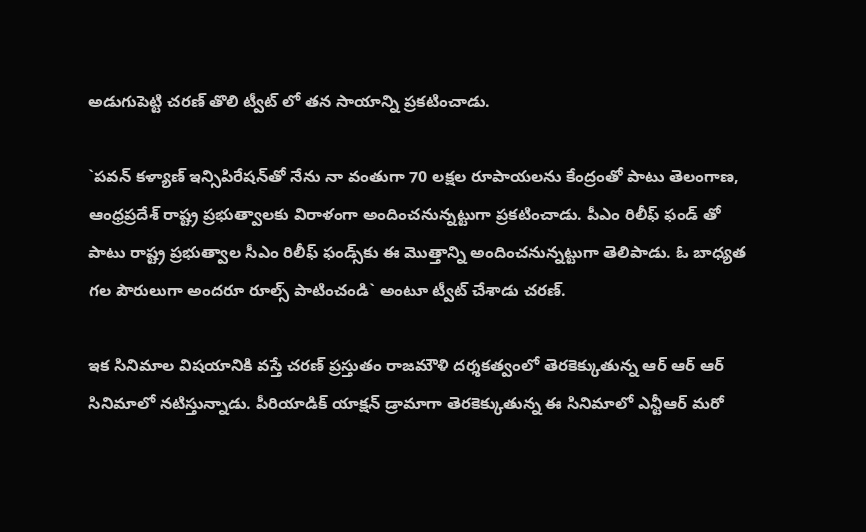అడుగుపెట్టి చరణ్ తొలి ట్వీట్ లో తన సాయాన్ని ప్రకటించాడు.

`పవన్‌ కళ్యాణ్ ఇన్సిపిరేషన్‌తో నేను నా వంతుగా 70 లక్షల రూపాయలను కేంద్రంతో పాటు తెలంగాణ, ఆంధ్రప్రదేశ్ రాష్ట్ర ప్రభుత్వాలకు విరాళంగా అందించనున్నట్టుగా ప్రకటించాడు. పీఎం రిలీఫ్‌ ఫండ్ తో పాటు రాష్ట్ర ప్రభుత్వాల సీఎం రిలీఫ్‌ ఫండ్స్‌కు ఈ మొత్తాన్ని అందించనున్నట్టుగా తెలిపాడు. ఓ బాధ్యత గల పౌరులుగా అందరూ రూల్స్ పాటించండి` అంటూ ట్వీట్ చేశాడు చరణ్.

ఇక సినిమాల విషయానికి వస్తే చరణ్ ప్రస్తుతం రాజమౌళి దర్శకత్వంలో తెరకెక్కుతున్న ఆర్‌ ఆర్ ఆర్‌ సినిమాలో నటిస్తున్నాడు. పీరియాడిక్‌ యాక్షన్ డ్రామాగా తెరకెక్కుతున్న ఈ సినిమాలో ఎన్టీఆర్‌ మరో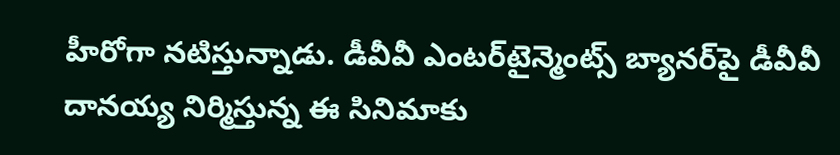హీరోగా నటిస్తున్నాడు. డీవీవీ ఎంటర్‌టైన్మెంట్స్ బ్యానర్‌పై డీవీవీ దానయ్య నిర్మిస్తున్న ఈ సినిమాకు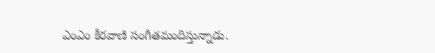ఎంఎం కీరవాణి సంగీతమందిస్తున్నాడు.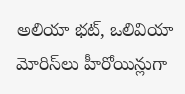అలియా భట్‌, ఒలివియా మోరిస్‌లు హీరోయిన్లుగా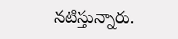నటిస్తున్నారు.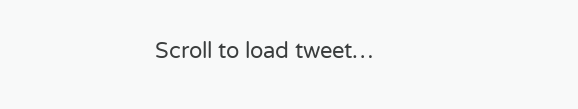Scroll to load tweet…